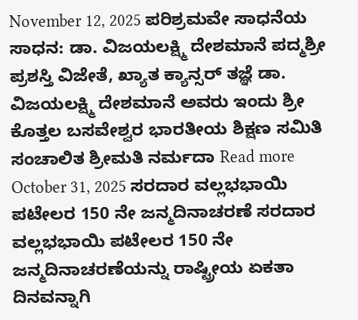November 12, 2025 ಪರಿಶ್ರಮವೇ ಸಾಧನೆಯ ಸಾಧನ: ಡಾ. ವಿಜಯಲಕ್ಷ್ಮಿ ದೇಶಮಾನೆ ಪದ್ಮಶ್ರೀ ಪ್ರಶಸ್ತಿ ವಿಜೇತೆ, ಖ್ಯಾತ ಕ್ಯಾನ್ಸರ್ ತಜ್ಞೆ ಡಾ. ವಿಜಯಲಕ್ಷ್ಮಿ ದೇಶಮಾನೆ ಅವರು ಇಂದು ಶ್ರೀ ಕೊತ್ತಲ ಬಸವೇಶ್ವರ ಭಾರತೀಯ ಶಿಕ್ಷಣ ಸಮಿತಿ ಸಂಚಾಲಿತ ಶ್ರೀಮತಿ ನರ್ಮದಾ Read more
October 31, 2025 ಸರದಾರ ವಲ್ಲಭಭಾಯಿ ಪಟೇಲರ 150 ನೇ ಜನ್ಮದಿನಾಚರಣೆ ಸರದಾರ ವಲ್ಲಭಭಾಯಿ ಪಟೇಲರ 150 ನೇ ಜನ್ಮದಿನಾಚರಣೆಯನ್ನು ರಾಷ್ಟ್ರೀಯ ಏಕತಾ ದಿನವನ್ನಾಗಿ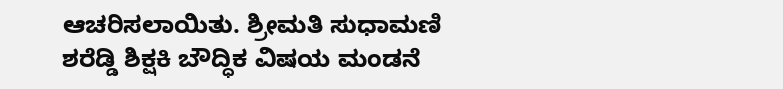ಆಚರಿಸಲಾಯಿತು. ಶ್ರೀಮತಿ ಸುಧಾಮಣಿ ಶರೆಡ್ಡಿ ಶಿಕ್ಷಕಿ ಬೌದ್ಧಿಕ ವಿಷಯ ಮಂಡನೆ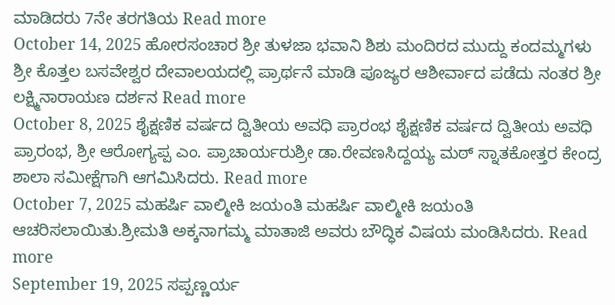ಮಾಡಿದರು 7ನೇ ತರಗತಿಯ Read more
October 14, 2025 ಹೋರಸಂಚಾರ ಶ್ರೀ ತುಳಜಾ ಭವಾನಿ ಶಿಶು ಮಂದಿರದ ಮುದ್ದು ಕಂದಮ್ಮಗಳು ಶ್ರೀ ಕೊತ್ತಲ ಬಸವೇಶ್ವರ ದೇವಾಲಯದಲ್ಲಿ ಪ್ರಾರ್ಥನೆ ಮಾಡಿ ಪೂಜ್ಯರ ಆಶೀರ್ವಾದ ಪಡೆದು ನಂತರ ಶ್ರೀ ಲಕ್ಷ್ಮಿನಾರಾಯಣ ದರ್ಶನ Read more
October 8, 2025 ಶೈಕ್ಷಣಿಕ ವರ್ಷದ ದ್ವಿತೀಯ ಅವಧಿ ಪ್ರಾರಂಭ ಶೈಕ್ಷಣಿಕ ವರ್ಷದ ದ್ವಿತೀಯ ಅವಧಿ ಪ್ರಾರಂಭ, ಶ್ರೀ ಆರೋಗ್ಯಪ್ಪ ಎಂ. ಪ್ರಾಚಾರ್ಯರುಶ್ರೀ ಡಾ.ರೇವಣಸಿದ್ದಯ್ಯ ಮಠ್ ಸ್ನಾತಕೋತ್ತರ ಕೇಂದ್ರ ಶಾಲಾ ಸಮೀಕ್ಷೆಗಾಗಿ ಆಗಮಿಸಿದರು. Read more
October 7, 2025 ಮಹರ್ಷಿ ವಾಲ್ಮೀಕಿ ಜಯಂತಿ ಮಹರ್ಷಿ ವಾಲ್ಮೀಕಿ ಜಯಂತಿ ಆಚರಿಸಲಾಯಿತು.ಶ್ರೀಮತಿ ಅಕ್ಕನಾಗಮ್ಮ ಮಾತಾಜಿ ಅವರು ಬೌದ್ಧಿಕ ವಿಷಯ ಮಂಡಿಸಿದರು. Read more
September 19, 2025 ಸಪ್ಪಣ್ಣರ್ಯ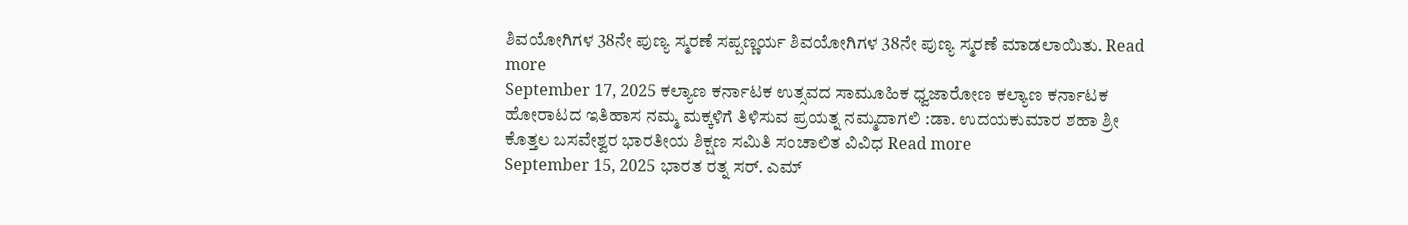ಶಿವಯೋಗಿಗಳ 38ನೇ ಪುಣ್ಯ ಸ್ಮರಣೆ ಸಪ್ಪಣ್ಣರ್ಯ ಶಿವಯೋಗಿಗಳ 38ನೇ ಪುಣ್ಯ ಸ್ಮರಣೆ ಮಾಡಲಾಯಿತು. Read more
September 17, 2025 ಕಲ್ಯಾಣ ಕರ್ನಾಟಕ ಉತ್ಸವದ ಸಾಮೂಹಿಕ ಧ್ವಜಾರೋಣ ಕಲ್ಯಾಣ ಕರ್ನಾಟಕ ಹೋರಾಟದ ಇತಿಹಾಸ ನಮ್ಮ ಮಕ್ಕಳಿಗೆ ತಿಳಿಸುವ ಪ್ರಯತ್ನ ನಮ್ಮದಾಗಲಿ :ಡಾ. ಉದಯಕುಮಾರ ಶಹಾ ಶ್ರೀ ಕೊತ್ತಲ ಬಸವೇಶ್ವರ ಭಾರತೀಯ ಶಿಕ್ಷಣ ಸಮಿತಿ ಸಂಚಾಲಿತ ವಿವಿಧ Read more
September 15, 2025 ಭಾರತ ರತ್ನ ಸರ್. ಎಮ್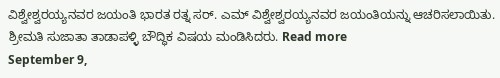ವಿಶ್ವೇಶ್ವರಯ್ಯನವರ ಜಯಂತಿ ಭಾರತ ರತ್ನ ಸರ್. ಎಮ್ ವಿಶ್ವೇಶ್ವರಯ್ಯನವರ ಜಯಂತಿಯನ್ನು ಆಚರಿಸಲಾಯಿತು. ಶ್ರೀಮತಿ ಸುಜಾತಾ ತಾಡಾಪಳ್ಳಿ ಬೌದ್ಧಿಕ ವಿಷಯ ಮಂಡಿಸಿದರು. Read more
September 9,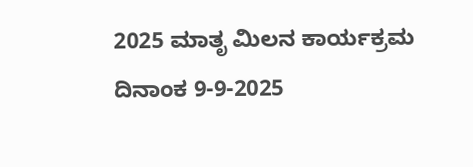2025 ಮಾತೃ ಮಿಲನ ಕಾರ್ಯಕ್ರಮ ದಿನಾಂಕ 9-9-2025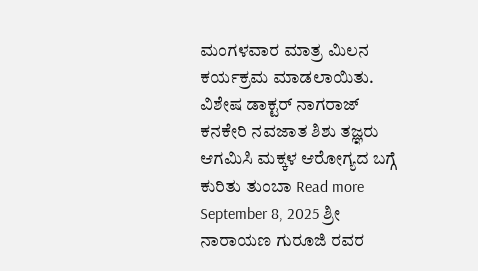ಮಂಗಳವಾರ ಮಾತ್ರ ಮಿಲನ ಕರ್ಯಕ್ರಮ ಮಾಡಲಾಯಿತು. ವಿಶೇಷ ಡಾಕ್ಟರ್ ನಾಗರಾಜ್ ಕನಕೇರಿ ನವಜಾತ ಶಿಶು ತಜ್ಞರು ಆಗಮಿಸಿ ಮಕ್ಕಳ ಆರೋಗ್ಯದ ಬಗ್ಗೆ ಕುರಿತು ತುಂಬಾ Read more
September 8, 2025 ಶ್ರೀ ನಾರಾಯಣ ಗುರೂಜಿ ರವರ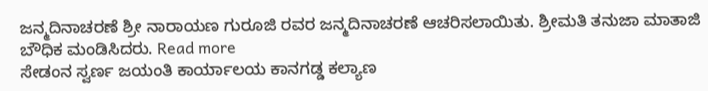ಜನ್ಮದಿನಾಚರಣೆ ಶ್ರೀ ನಾರಾಯಣ ಗುರೂಜಿ ರವರ ಜನ್ಮದಿನಾಚರಣೆ ಆಚರಿಸಲಾಯಿತು. ಶ್ರೀಮತಿ ತನುಜಾ ಮಾತಾಜಿ ಬೌಧಿಕ ಮಂಡಿಸಿದರು. Read more
ಸೇಡಂನ ಸ್ವರ್ಣ ಜಯಂತಿ ಕಾರ್ಯಾಲಯ ಕಾನಗಡ್ಡ ಕಲ್ಯಾಣ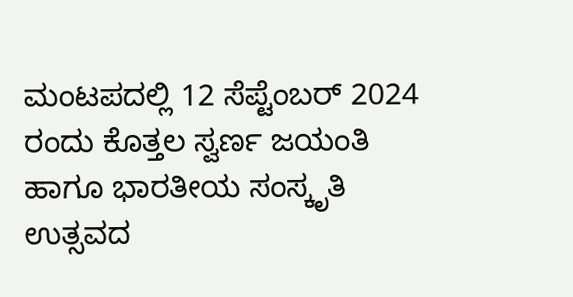ಮಂಟಪದಲ್ಲಿ 12 ಸೆಪ್ಟೆಂಬರ್ 2024 ರಂದು ಕೊತ್ತಲ ಸ್ವರ್ಣ ಜಯಂತಿ ಹಾಗೂ ಭಾರತೀಯ ಸಂಸ್ಕೃತಿ ಉತ್ಸವದ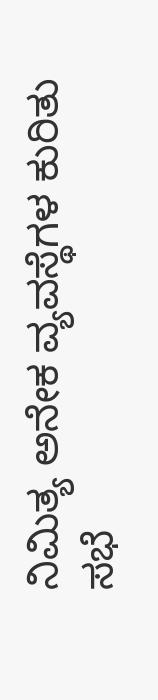ನಿಮಿತ್ಯ ಅನೇಕ ವ್ಯವಸ್ಥೆಗಳ ಕುರಿತು ಸಭೆ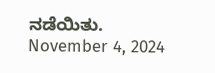ನಡೆಯಿತು. November 4, 2024